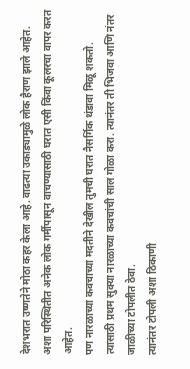देशभरात उष्णतेने मोठा कहर केला आहे. वाढत्या उकाड्यामुळे लोक हैराण झाले आहेत.
अशा परिस्थितीत अनेक लोक गर्मीपासून वाचण्यासाठी घरात एसी किंवा कूलरचा वापर करत आहेत.
पण नारळाच्या कवचाच्या मदतीने देखील तुमची घरात नैसर्गिक थंडावा मिळू शकतो.
त्यासाठी प्रथम सुक्या नारळाच्या कवचांची साल गोळा करा. त्यानंतर ती भिजवा आणि नंतर जाळीच्या टोपलीत ठेवा.
त्यानंतर टोपली अशा ठिकाणी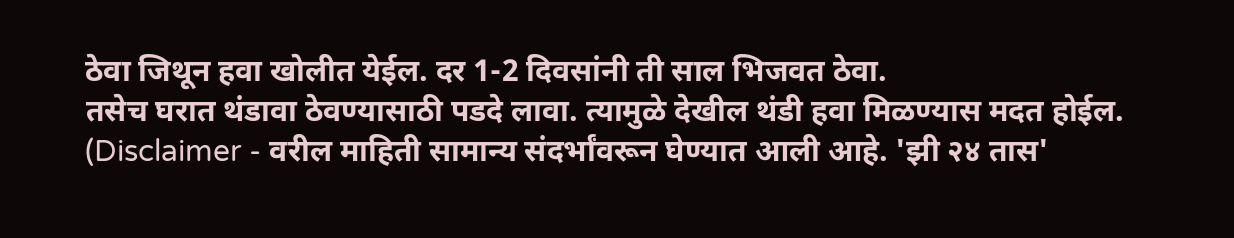ठेवा जिथून हवा खोलीत येईल. दर 1-2 दिवसांनी ती साल भिजवत ठेवा.
तसेच घरात थंडावा ठेवण्यासाठी पडदे लावा. त्यामुळे देखील थंडी हवा मिळण्यास मदत होईल.
(Disclaimer - वरील माहिती सामान्य संदर्भांवरून घेण्यात आली आहे. 'झी २४ तास'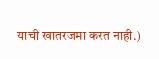याची खातरजमा करत नाही.)